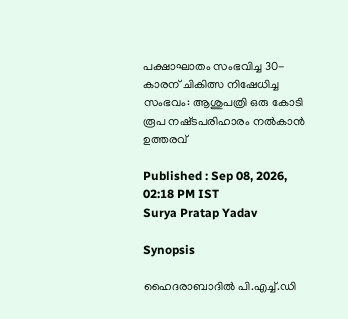പക്ഷാഘാതം സംഭവിച്ച 30-കാരന് ചികിത്സ നിഷേധിച്ച സംഭവം: ആശുപത്രി ഒരു കോടി രൂപ നഷ്‌ടപരിഹാരം നൽകാൻ ഉത്തരവ്

Published : Sep 08, 2026, 02:18 PM IST
Surya Pratap Yadav

Synopsis

ഹൈദരാബാദിൽ പി.എച്ച്.ഡി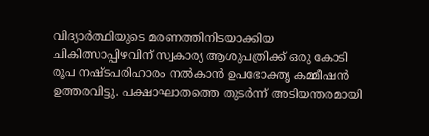വിദ്യാർത്ഥിയുടെ മരണത്തിനിടയാക്കിയ ചികിത്സാപ്പിഴവിന് സ്വകാര്യ ആശുപത്രിക്ക് ഒരു കോടി രൂപ നഷ്ടപരിഹാരം നൽകാൻ ഉപഭോക്തൃ കമ്മീഷൻ ഉത്തരവിട്ടു. പക്ഷാഘാതത്തെ തുടർന്ന് അടിയന്തരമായി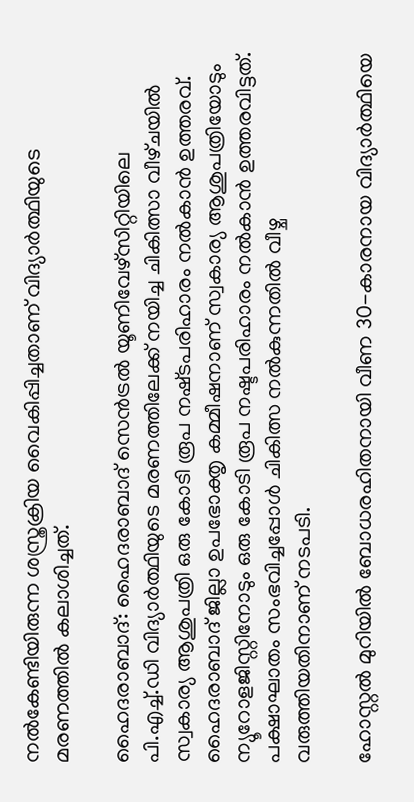നൽകേണ്ടിയിരുന്ന ശസ്ത്രക്രിയ വൈകിപ്പിച്ചതാണ് വിദ്യാർത്ഥിയുടെ മരണത്തിൽ കലാശിച്ചത്.

ഹൈദരാബാദ്: ഹൈദരാബാദ് സെൻട്രൽ യൂണിവേഴ്സിറ്റിയിലെ പി.എച്ച്.ഡി വിദ്യാർത്ഥിയുടെ മരണത്തിലേക്ക് നയിച്ച ചികിത്സാ വീഴ്‌ചയിൽ സ്വകാര്യ ആശുപത്രി ഒരു കോടി രൂപ നഷ്‌ടപരിഹാരം നൽകാൻ ഉത്തരവ്. ഹൈദരാബാദ് ജില്ലാ ഉപഭോക്തൃ കമ്മീഷനാണ് സ്വകാര്യ ആശുപത്രിയോടും ന്യൂറോളജിസ്റ്റിനോടും ഒരു കോടി രൂപ നഷ്ടപരിഹാരം നൽകാൻ ഉത്തരവിട്ടത്. പക്ഷാഘാതം സംഭവിച്ചപ്പോൾ ചികിത്സ നൽകുന്നതിൽ വീഴ്ച വരുത്തിയതിനാണ് നടപടി.

ഹോസ്റ്റൽ മുറിയിൽ ബോധരഹിതനായി വീണ 30-കാരനായ വിദ്യാർത്ഥിയെ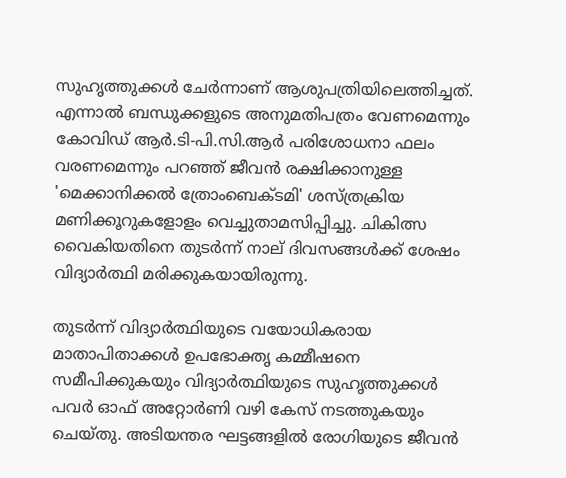സുഹൃത്തുക്കൾ ചേർന്നാണ് ആശുപത്രിയിലെത്തിച്ചത്. എന്നാൽ ബന്ധുക്കളുടെ അനുമതിപത്രം വേണമെന്നും കോവിഡ് ആർ.ടി-പി.സി.ആർ പരിശോധനാ ഫലം വരണമെന്നും പറഞ്ഞ് ജീവൻ രക്ഷിക്കാനുള്ള 'മെക്കാനിക്കൽ ത്രോംബെക്ടമി' ശസ്ത്രക്രിയ മണിക്കൂറുകളോളം വെച്ചുതാമസിപ്പിച്ചു. ചികിത്സ വൈകിയതിനെ തുടർന്ന് നാല് ദിവസങ്ങൾക്ക് ശേഷം വിദ്യാർത്ഥി മരിക്കുകയായിരുന്നു.

തുടർന്ന് വിദ്യാർത്ഥിയുടെ വയോധികരായ മാതാപിതാക്കൾ ഉപഭോക്തൃ കമ്മീഷനെ സമീപിക്കുകയും വിദ്യാർത്ഥിയുടെ സുഹൃത്തുക്കൾ പവർ ഓഫ് അറ്റോർണി വഴി കേസ് നടത്തുകയും ചെയ്തു. അടിയന്തര ഘട്ടങ്ങളിൽ രോഗിയുടെ ജീവൻ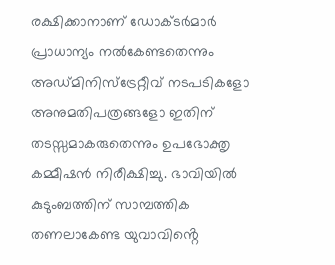രക്ഷിക്കാനാണ് ഡോക്ടർമാർ പ്രാധാന്യം നൽകേണ്ടതെന്നും അഡ്മിനിസ്ട്രേറ്റീവ് നടപടികളോ അനുമതിപത്രങ്ങളോ ഇതിന് തടസ്സമാകരുതെന്നും ഉപഭോക്തൃ കമ്മീഷൻ നിരീക്ഷിച്ചു. ഭാവിയിൽ കുടുംബത്തിന് സാമ്പത്തിക തണലാകേണ്ട യുവാവിൻ്റെ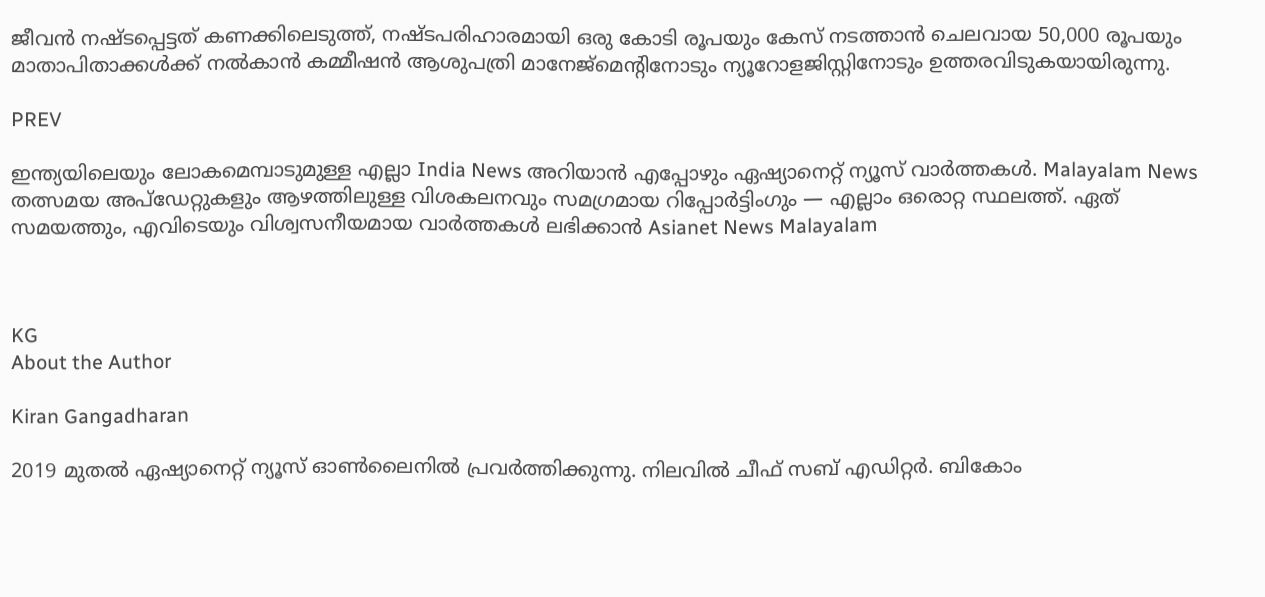ജീവൻ നഷ്ടപ്പെട്ടത് കണക്കിലെടുത്ത്, നഷ്ടപരിഹാരമായി ഒരു കോടി രൂപയും കേസ് നടത്താൻ ചെലവായ 50,000 രൂപയും മാതാപിതാക്കൾക്ക് നൽകാൻ കമ്മീഷൻ ആശുപത്രി മാനേജ്‌മെന്റിനോടും ന്യൂറോളജിസ്റ്റിനോടും ഉത്തരവിടുകയായിരുന്നു.

PREV

ഇന്ത്യയിലെയും ലോകമെമ്പാടുമുള്ള എല്ലാ India News അറിയാൻ എപ്പോഴും ഏഷ്യാനെറ്റ് ന്യൂസ് വാർത്തകൾ. Malayalam News   തത്സമയ അപ്‌ഡേറ്റുകളും ആഴത്തിലുള്ള വിശകലനവും സമഗ്രമായ റിപ്പോർട്ടിംഗും — എല്ലാം ഒരൊറ്റ സ്ഥലത്ത്. ഏത് സമയത്തും, എവിടെയും വിശ്വസനീയമായ വാർത്തകൾ ലഭിക്കാൻ Asianet News Malayalam



KG
About the Author

Kiran Gangadharan

2019 മുതല്‍ ഏഷ്യാനെറ്റ് ന്യൂസ് ഓണ്‍ലൈനില്‍ പ്രവര്‍ത്തിക്കുന്നു. നിലവില്‍ ചീഫ് സബ് എഡിറ്റർ. ബികോം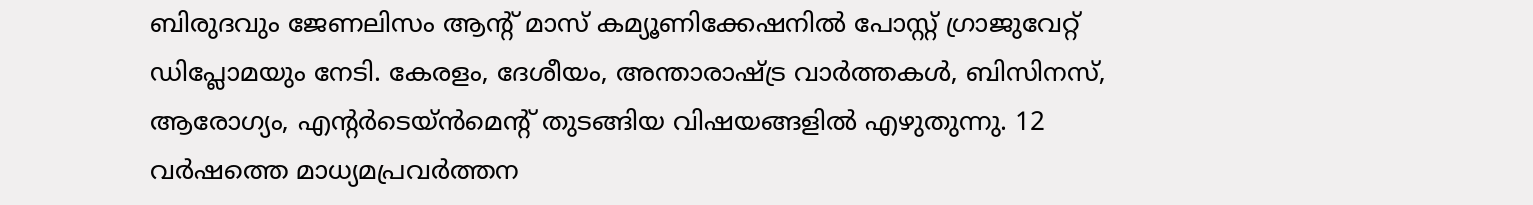ബിരുദവും ജേണലിസം ആൻ്റ് മാസ് കമ്യൂണിക്കേഷനിൽ പോസ്റ്റ് ഗ്രാജുവേറ്റ് ഡിപ്ലോമയും നേടി. കേരളം, ദേശീയം, അന്താരാഷ്ട്ര വാര്‍ത്തകള്‍, ബിസിനസ്, ആരോഗ്യം, എന്റർടെയ്ൻമെൻ്റ് തുടങ്ങിയ വിഷയങ്ങളില്‍ എഴുതുന്നു. 12 വര്‍ഷത്തെ മാധ്യമപ്രവര്‍ത്തന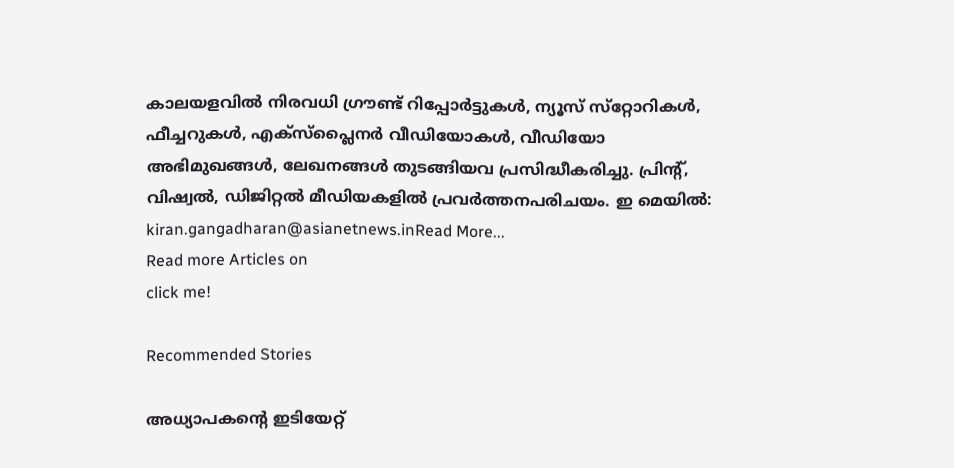കാലയളവില്‍ നിരവധി ഗ്രൗണ്ട് റിപ്പോര്‍ട്ടുകള്‍, ന്യൂസ് സ്‌റ്റോറികള്‍, ഫീച്ചറുകള്‍, എക്‌സ്‌പ്ലൈന‍ർ വീഡിയോകൾ, വീഡിയോ അഭിമുഖങ്ങള്‍, ലേഖനങ്ങള്‍ തുടങ്ങിയവ പ്രസിദ്ധീകരിച്ചു. പ്രിന്റ്, വിഷ്വല്‍, ഡിജിറ്റല്‍ മീഡിയകളില്‍ പ്രവര്‍ത്തനപരിചയം. ഇ മെയില്‍: kiran.gangadharan@asianetnews.inRead More...
Read more Articles on
click me!

Recommended Stories

അധ്യാപകൻ്റെ ഇടിയേറ്റ്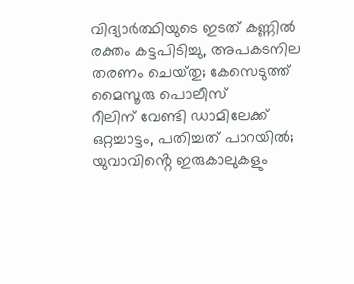വിദ്യാർത്ഥിയുടെ ഇടത് കണ്ണിൽ രക്തം കട്ടപിടിച്ചു, അപകടനില തരണം ചെയ്‌തു; കേസെടുത്ത് മൈസൂരു പൊലീസ്
റീലിന് വേണ്ടി ഡാമിലേക്ക് ഒറ്റച്ചാട്ടം, പതിച്ചത് പാറയിൽ; യുവാവിൻ്റെ ഇരുകാലുകളും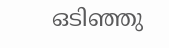ഒടിഞ്ഞു